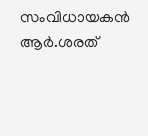സംവിധായകൻ ആർ.ശരത്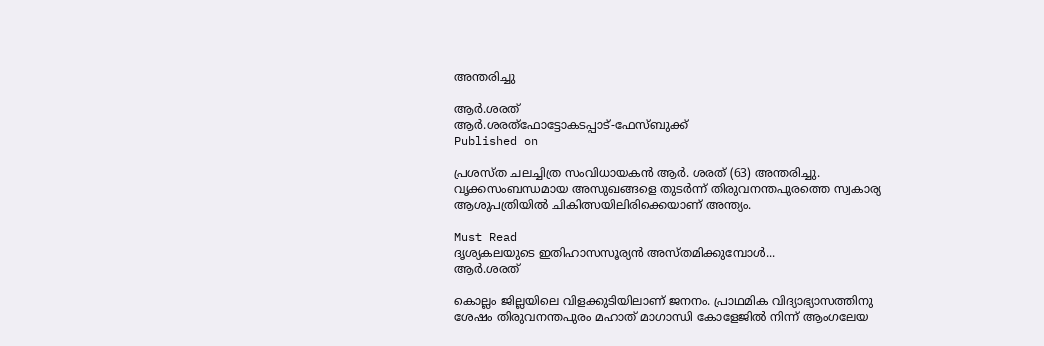അന്തരിച്ചു

ആർ.ശരത്
ആർ.ശരത്ഫോട്ടോകടപ്പാട്-ഫേസ്ബുക്ക്
Published on

പ്രശസ്ത ചലച്ചിത്ര സംവിധായകൻ ആർ. ശരത് (63) അന്തരിച്ചു. വൃക്കസംബന്ധമായ അസുഖങ്ങളെ തുടർന്ന് തിരുവനന്തപുരത്തെ സ്വകാര്യ ആശുപത്രിയിൽ ചികിത്സയിലിരിക്കെയാണ് അന്ത്യം.

Must Read
ദൃശ്യകലയുടെ ഇതിഹാസസൂര്യൻ അസ്തമിക്കുമ്പോൾ...
ആർ.ശരത്

കൊല്ലം ജില്ലയിലെ വിളക്കുടിയിലാണ് ജനനം. പ്രാഥമിക വിദ്യാഭ്യാസത്തിനു ശേഷം തിരുവനന്തപുരം മഹാത് മാഗാന്ധി കോളേജിൽ നിന്ന് ആംഗലേയ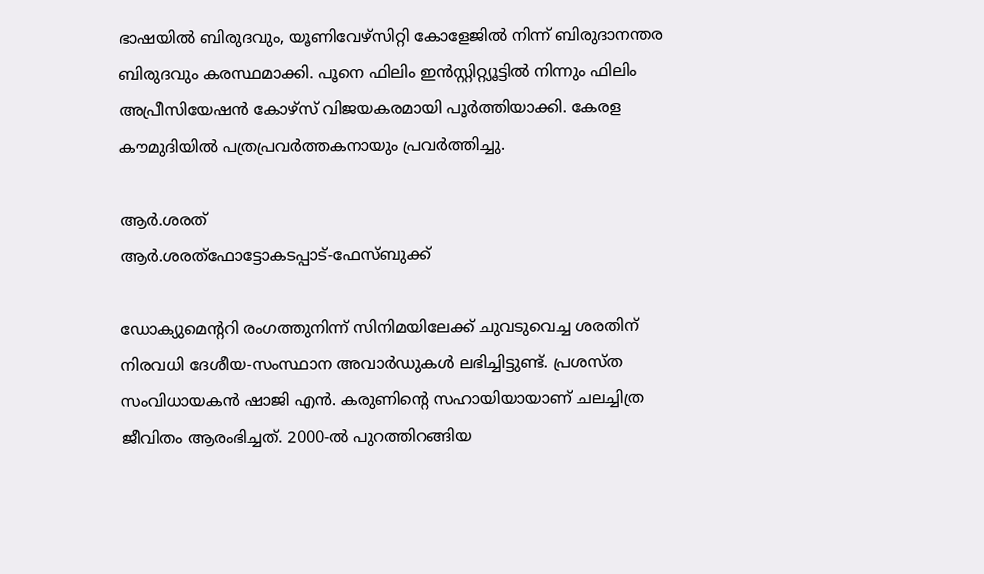ഭാഷയിൽ ബിരുദവും, യൂണിവേഴ്സിറ്റി കോളേജിൽ നിന്ന് ബിരുദാനന്തര ബിരുദവും കരസ്ഥമാക്കി. പൂനെ ഫിലിം ഇൻസ്റ്റിറ്റ്യൂട്ടിൽ നിന്നും ഫിലിം അപ്രീസിയേഷൻ കോഴ്സ് വിജയകരമായി പൂർത്തിയാക്കി. കേരള കൗമുദിയിൽ പത്രപ്രവർത്തകനായും പ്രവർത്തിച്ചു.

ആർ.ശരത്
ആർ.ശരത്ഫോട്ടോകടപ്പാട്-ഫേസ്ബുക്ക്

ഡോക്യുമെന്‍ററി രംഗത്തുനിന്ന് സിനിമയിലേക്ക് ചുവടുവെച്ച ശരതിന് നിരവധി ദേശീയ-സംസ്ഥാന അവാർഡുകൾ ലഭിച്ചിട്ടുണ്ട്. പ്രശസ്ത സംവിധായകൻ ഷാജി എൻ. കരുണിന്‍റെ സഹായിയായാണ് ചലച്ചിത്ര ജീവിതം ആരംഭിച്ചത്. 2000-ൽ പുറത്തിറങ്ങിയ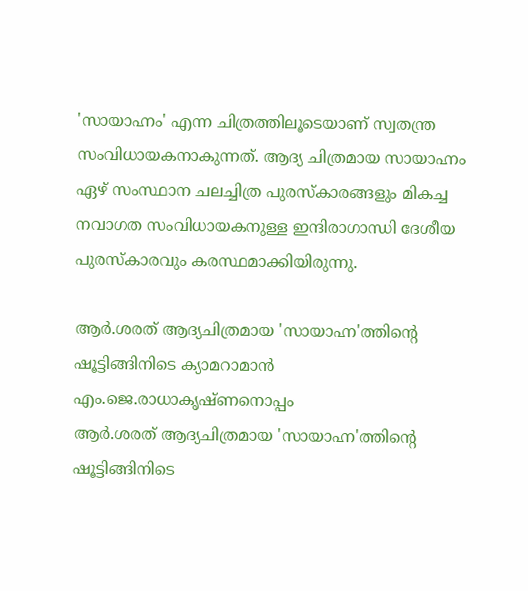'സായാഹ്നം' എന്ന ചിത്രത്തിലൂടെയാണ് സ്വതന്ത്ര സംവിധായകനാകുന്നത്. ആദ്യ ചിത്രമായ സായാഹ്നം ഏഴ് സംസ്ഥാന ചലച്ചിത്ര പുരസ്കാരങ്ങളും മികച്ച നവാഗത സംവിധായകനുള്ള ഇന്ദിരാഗാന്ധി ദേശീയ പുരസ്കാരവും കരസ്ഥമാക്കിയിരുന്നു.

ആർ.ശരത് ആദ്യചിത്രമായ 'സായാഹ്ന'ത്തിന്റെ ഷൂട്ടിങ്ങിനിടെ ക്യാമറാമാൻ എം.ജെ.രാധാകൃഷ്ണനൊപ്പം
ആർ.ശരത് ആദ്യചിത്രമായ 'സായാഹ്ന'ത്തിന്റെ ഷൂട്ടിങ്ങിനിടെ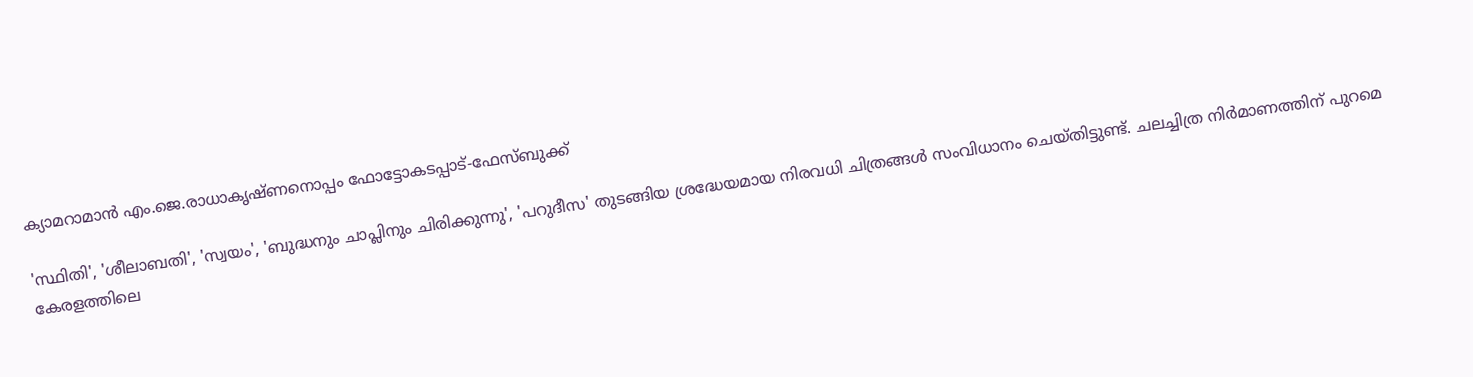ക്യാമറാമാൻ എം.ജെ.രാധാകൃഷ്ണനൊപ്പം ഫോട്ടോകടപ്പാട്-ഫേസ്ബുക്ക്

'സ്ഥിതി', 'ശീലാബതി', 'സ്വയം', 'ബുദ്ധനും ചാപ്ലിനും ചിരിക്കുന്നു', 'പറുദീസ' തുടങ്ങിയ ശ്രദ്ധേയമായ നിരവധി ചിത്രങ്ങൾ സംവിധാനം ചെയ്തിട്ടുണ്ട്. ചലച്ചിത്ര നിർമാണത്തിന് പുറമെ കേരളത്തിലെ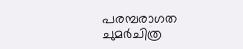പരമ്പരാഗത ചുമർചിത്ര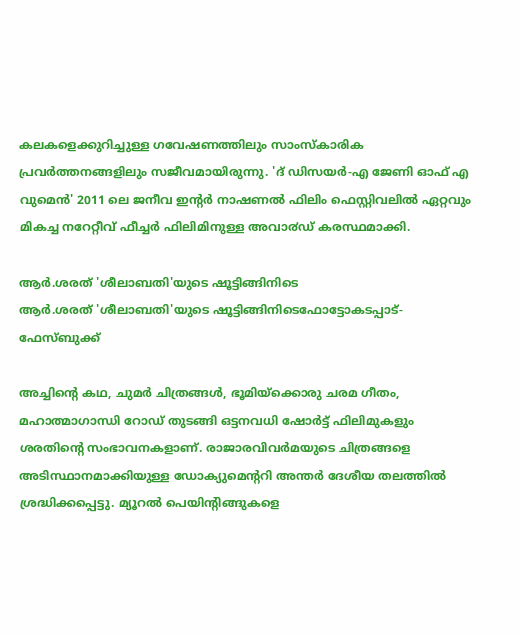കലകളെക്കുറിച്ചുള്ള ഗവേഷണത്തിലും സാംസ്കാരിക പ്രവർത്തനങ്ങളിലും സജീവമായിരുന്നു. 'ദ് ഡിസയർ-എ ജേണി ഓഫ് എ വുമെൻ' 2011 ലെ ജനീവ ഇന്റർ നാഷണൽ ഫിലിം ഫെസ്റ്റിവലിൽ ഏറ്റവും മികച്ച നറേറ്റീവ് ഫീച്ചർ ഫിലിമിനുള്ള അവാ൪ഡ് കരസ്ഥമാക്കി.

ആർ.ശരത് 'ശീലാബതി'യുടെ ഷൂട്ടിങ്ങിനിടെ
ആർ.ശരത് 'ശീലാബതി'യുടെ ഷൂട്ടിങ്ങിനിടെഫോട്ടോകടപ്പാട്-ഫേസ്ബുക്ക്

അച്ചിന്റെ കഥ, ചുമർ ചിത്രങ്ങൾ, ഭൂമിയ്ക്കൊരു ചരമ ഗീതം, മഹാത്മാഗാന്ധി റോഡ് തുടങ്ങി ഒട്ടനവധി ഷോർട്ട് ഫിലിമുകളും ശരതിന്റെ സംഭാവനകളാണ്. രാജാരവിവർമയുടെ ചിത്രങ്ങളെ അടിസ്ഥാനമാക്കിയുള്ള ഡോക്യുമെന്ററി അന്തർ ദേശീയ തലത്തിൽ ശ്രദ്ധിക്കപ്പെട്ടു. മ്യൂറൽ പെയിന്റിങ്ങുകളെ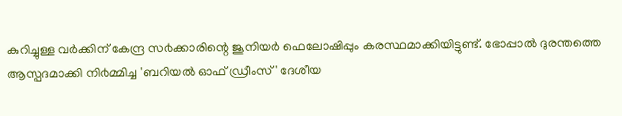കുറിച്ചുള്ള വർക്കിന് കേന്ദ്ര സ൪ക്കാരിന്റെ ജൂനിയർ ഫെലോഷിപ്പും കരസ്ഥമാക്കിയിട്ടുണ്ട്. ഭോപ്പാൽ ദുരന്തത്തെ ആസ്പദമാക്കി നി൪മ്മിച്ച 'ബറിയൽ ഓഫ് ഡ്രീംസ്' ദേശീയ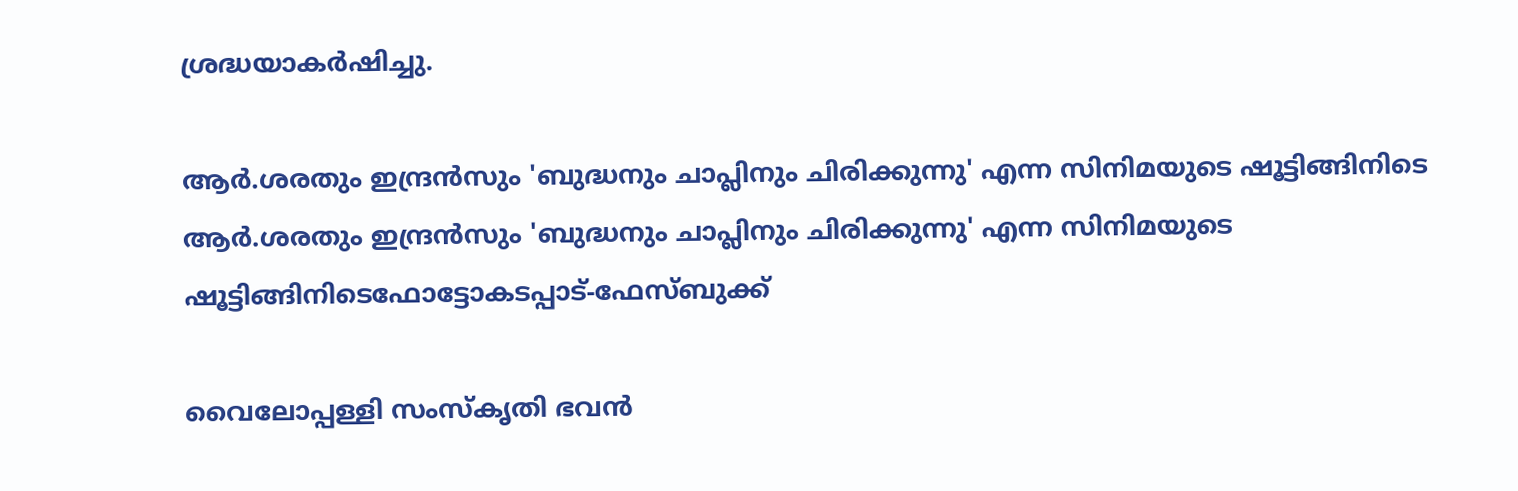ശ്രദ്ധയാകർഷിച്ചു.

ആർ.ശരതും ഇന്ദ്രൻസും 'ബുദ്ധനും ചാപ്ലിനും ചിരിക്കുന്നു' എന്ന സിനിമയുടെ ഷൂട്ടിങ്ങിനിടെ
ആർ.ശരതും ഇന്ദ്രൻസും 'ബുദ്ധനും ചാപ്ലിനും ചിരിക്കുന്നു' എന്ന സിനിമയുടെ ഷൂട്ടിങ്ങിനിടെഫോട്ടോകടപ്പാട്-ഫേസ്ബുക്ക്

വൈലോപ്പള്ളി സംസ്കൃതി ഭവൻ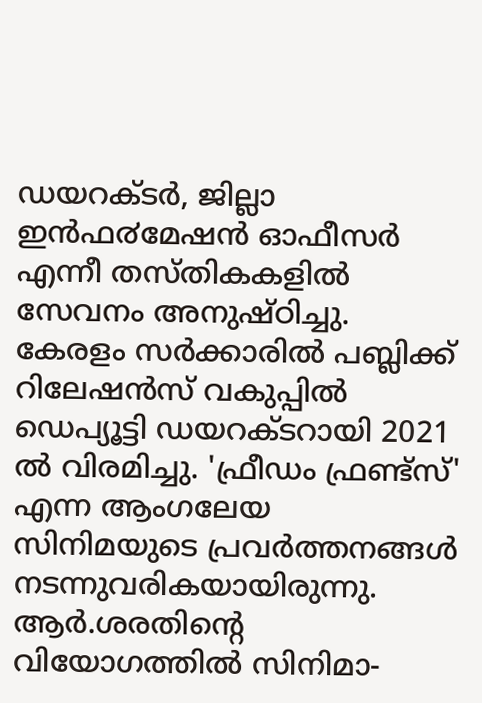ഡയറക്ടർ, ജില്ലാ ഇൻഫ൪മേഷൻ ഓഫീസർ എന്നീ തസ്തികകളിൽ സേവനം അനുഷ്ഠിച്ചു. കേരളം സർക്കാരിൽ പബ്ലിക്ക് റിലേഷൻസ് വകുപ്പിൽ ഡെപ്യൂട്ടി ഡയറക്ടറായി 2021 ൽ വിരമിച്ചു. 'ഫ്രീഡം ഫ്രണ്ട്സ്' എന്ന ആംഗലേയ സിനിമയുടെ പ്രവർത്തനങ്ങൾ നടന്നുവരികയായിരുന്നു. ആർ.ശരതിന്റെ വിയോഗത്തിൽ സിനിമാ-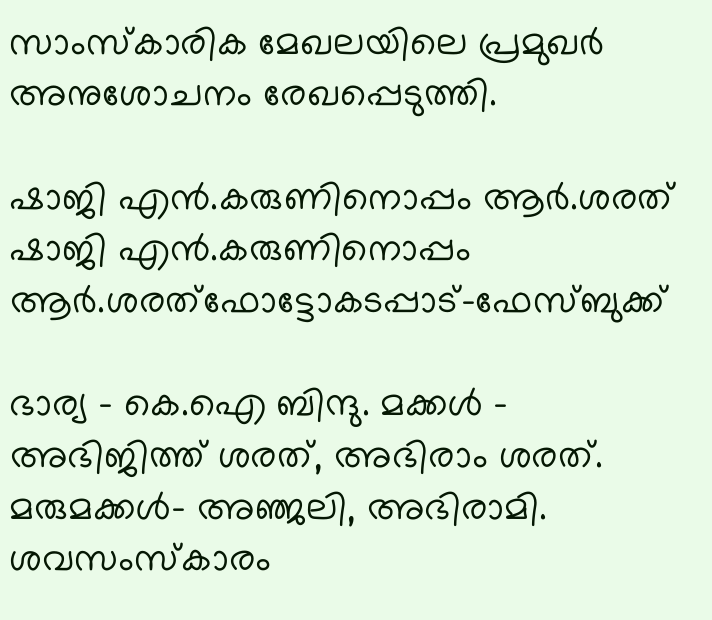സാംസ്കാരിക മേഖലയിലെ പ്രമുഖർ അനുശോചനം രേഖപ്പെടുത്തി.

ഷാജി എൻ.കരുണിനൊപ്പം ആർ.ശരത്
ഷാജി എൻ.കരുണിനൊപ്പം ആർ.ശരത്ഫോട്ടോകടപ്പാട്-ഫേസ്ബുക്ക്

ഭാര്യ - കെ.ഐ ബിന്ദു. മക്കൾ - അഭിജിത്ത് ശരത്, അഭിരാം ശരത്. മരുമക്കൾ- അഞ്ജലി, അഭിരാമി. ശവസംസ്കാരം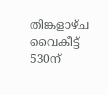തിങ്കളാഴ്ച വൈകീട്ട് 530ന്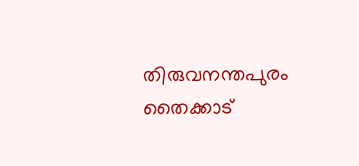തിരുവനന്തപുരം തൈക്കാട്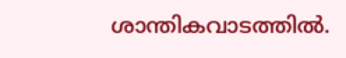ശാന്തികവാടത്തിൽ.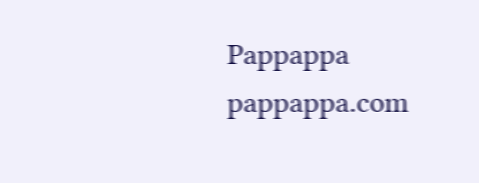Pappappa
pappappa.com